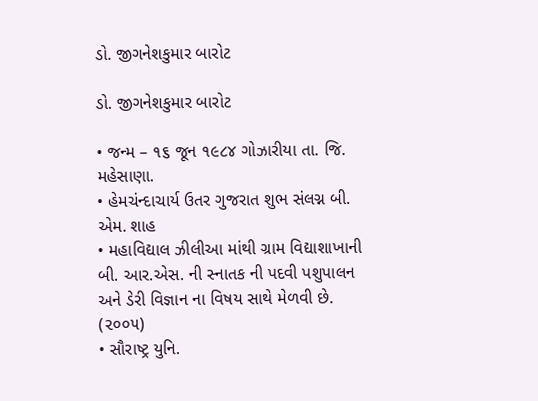ડો. જીગનેશકુમાર બારોટ

ડો. જીગનેશકુમાર બારોટ

• જન્મ – ૧૬ જૂન ૧૯૮૪ ગોઝારીયા તા. જિ. મહેસાણા.
• હેમચંન્દાચાર્ય ઉતર ગુજરાત શુભ સંલગ્ન બી. એમ. શાહ
• મહાવિદ્યાલ ઝીલીઆ માંથી ગ્રામ વિદ્યાશાખાની બી. આર.એસ. ની સ્નાતક ની પદવી પશુપાલન અને ડેરી વિજ્ઞાન ના વિષય સાથે મેળવી છે. (૨૦૦૫)
• સૌરાષ્ટ્ર યુનિ.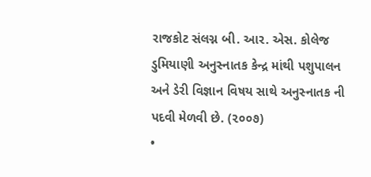રાજકોટ સંલગ્ન બી. આર. એસ. કોલેજ ડુમિયાણી અનુસ્નાતક કેન્દ્ર માંથી પશુપાલન અને ડેરી વિજ્ઞાન વિષય સાથે અનુસ્નાતક ની પદવી મેળવી છે. (૨૦૦૭)
•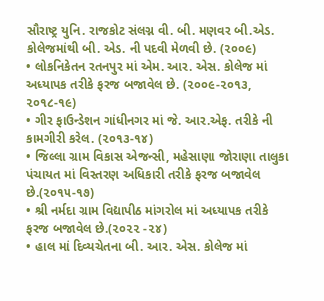સૌરાષ્ટ્ર યુનિ. રાજકોટ સંલગ્ન વી. બી. મણવર બી.એડ. કોલેજમાંથી બી. એડ. ની પદવી મેળવી છે. (૨૦૦૯)
• લોકનિકેતન રતનપુર માં એમ. આર. એસ. કોલેજ માં અધ્યાપક તરીકે ફરજ બજાવેલ છે. (૨૦૦૯-૨૦૧૩, ૨૦૧૮-૧૯)
• ગીર ફાઉન્ડેશન ગાંધીનગર માં જે. આર.એફ. તરીકે ની કામગીરી કરેલ. (૨૦૧૩-૧૪)
• જિલ્લા ગ્રામ વિકાસ એજન્સી, મહેસાણા જોરાણા તાલુકા પંચાયત માં વિસ્તરણ અધિકારી તરીકે ફરજ બજાવેલ છે.(૨૦૧૫-૧૭)
• શ્રી નર્મદા ગ્રામ વિદ્યાપીઠ માંગરોલ માં અધ્યાપક તરીકે ફરજ બજાવેલ છે.(૨૦૨૨ -૨૪)
• હાલ માં દિવ્યચેતના બી. આર. એસ. કોલેજ માં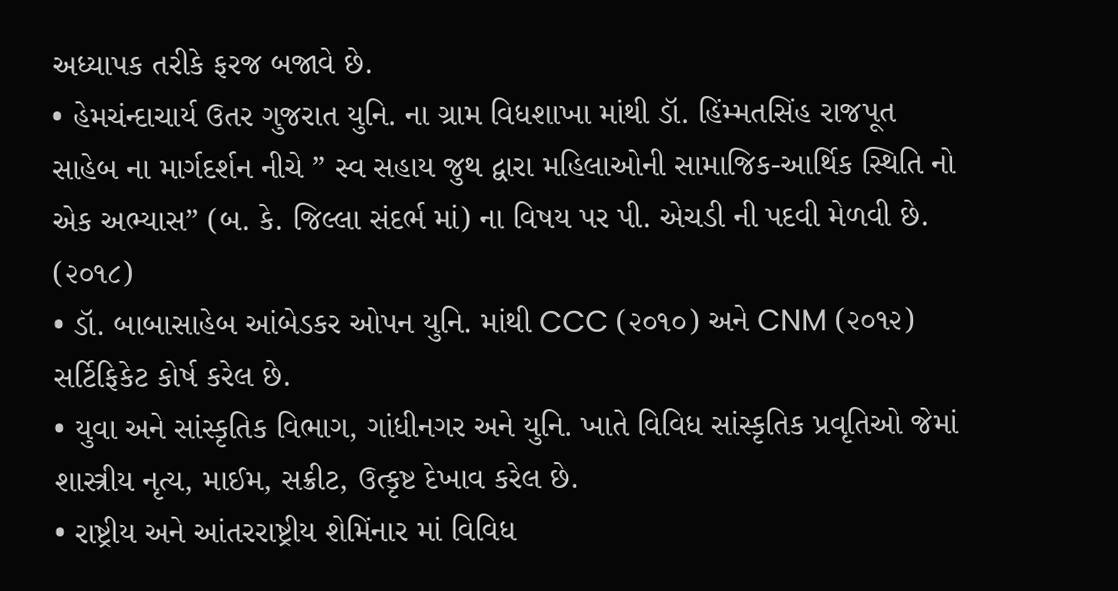અધ્યાપક તરીકે ફરજ બજાવે છે.
• હેમચંન્દાચાર્ય ઉતર ગુજરાત યુનિ. ના ગ્રામ વિધશાખા માંથી ડૉ. હિંમ્મતસિંહ રાજપૂત સાહેબ ના માર્ગદર્શન નીચે ” સ્વ સહાય જુથ દ્વારા મહિલાઓની સામાજિક-આર્થિક સ્થિતિ નો એક અભ્યાસ” (બ. કે. જિલ્લા સંદર્ભ માં) ના વિષય પર પી. એચડી ની પદવી મેળવી છે. (૨૦૧૮)
• ડૉ. બાબાસાહેબ આંબેડકર ઓપન યુનિ. માંથી CCC (૨૦૧૦) અને CNM (૨૦૧૨) સર્ટિફિકેટ કોર્ષ કરેલ છે.
• યુવા અને સાંસ્કૃતિક વિભાગ, ગાંધીનગર અને યુનિ. ખાતે વિવિધ સાંસ્કૃતિક પ્રવૃતિઓ જેમાં શાસ્ત્રીય નૃત્ય, માઈમ, સક્રીટ, ઉત્કૃષ્ટ દેખાવ કરેલ છે.
• રાષ્ટ્રીય અને આંતરરાષ્ટ્રીય શેમિંનાર માં વિવિધ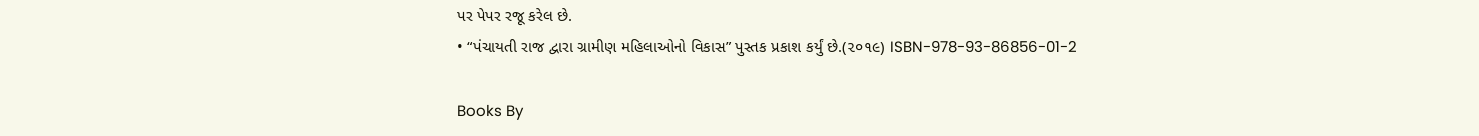પર પેપર રજૂ કરેલ છે.
• “પંચાયતી રાજ દ્વારા ગ્રામીણ મહિલાઓનો વિકાસ” પુસ્તક પ્રકાશ કર્યું છે.(૨૦૧૯) ISBN-978-93-86856-01-2

Books By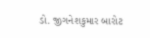ડો. જીગનેશકુમાર બારોટ